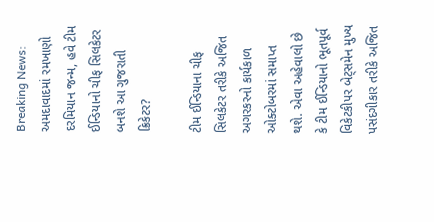Breaking News: અમદાવાદમાં રમખાણો દરમિયાન જન્મ, હવે ટીમ ઈન્ડિયાનો ચીફ સિલકેટર બનશે આ ગુજરાતી ક્રિકેટર?

ટીમ ઈન્ડિયાના ચીફ સિલકેટર તરીકે અજિત અગરકરનો કાર્યકાળ ઓક્ટોબરમાં સમાપ્ત થશે. એવા અહેવાલો છે કે ટીમ ઈન્ડિયાનો ભૂતપૂર્વ વિકેટકીપર બેટ્સમેન મુખ્ય પસંદગીકાર તરીકે અજિત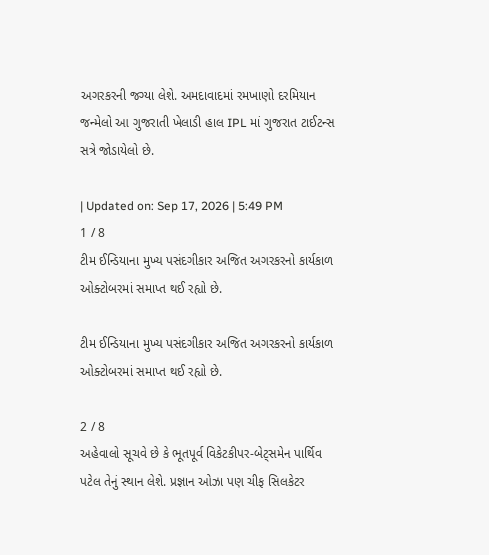અગરકરની જગ્યા લેશે. અમદાવાદમાં રમખાણો દરમિયાન જન્મેલો આ ગુજરાતી ખેલાડી હાલ IPL માં ગુજરાત ટાઈટન્સ સત્રે જોડાયેલો છે.

| Updated on: Sep 17, 2026 | 5:49 PM
1 / 8
ટીમ ઈન્ડિયાના મુખ્ય પસંદગીકાર અજિત અગરકરનો કાર્યકાળ ઓક્ટોબરમાં સમાપ્ત થઈ રહ્યો છે.

ટીમ ઈન્ડિયાના મુખ્ય પસંદગીકાર અજિત અગરકરનો કાર્યકાળ ઓક્ટોબરમાં સમાપ્ત થઈ રહ્યો છે.

2 / 8
અહેવાલો સૂચવે છે કે ભૂતપૂર્વ વિકેટકીપર-બેટ્સમેન પાર્થિવ પટેલ તેનું સ્થાન લેશે. પ્રજ્ઞાન ઓઝા પણ ચીફ સિલકેટર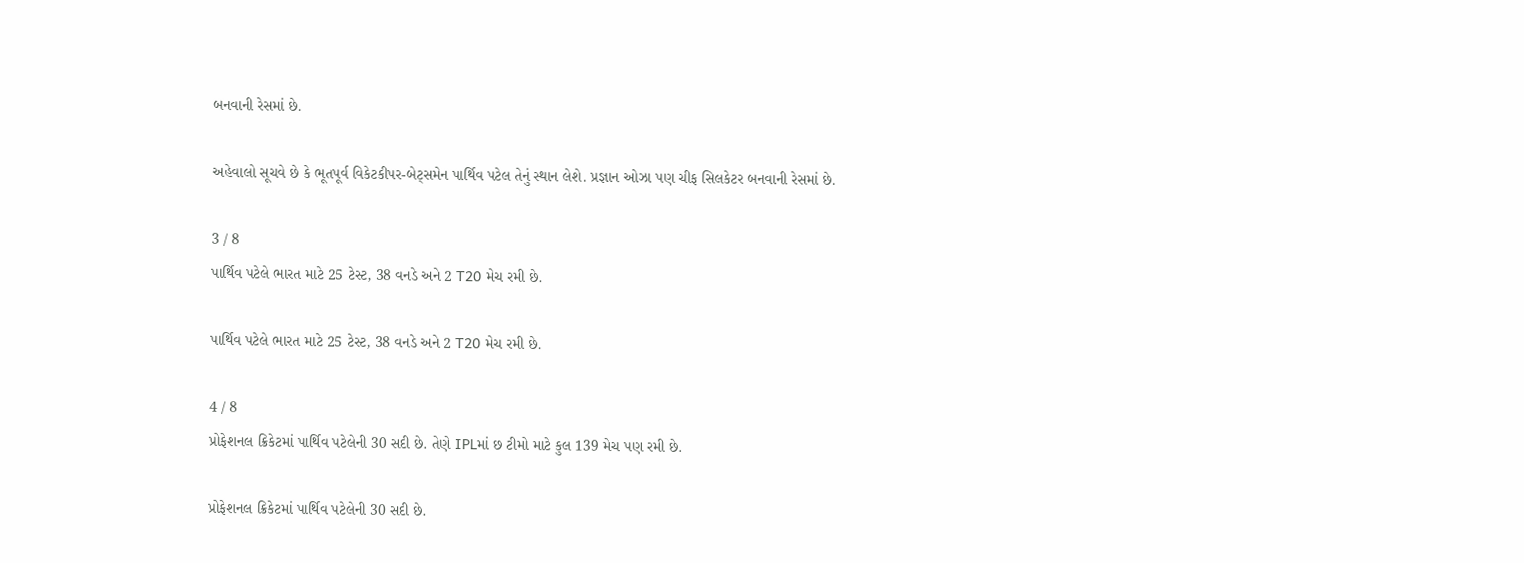બનવાની રેસમાં છે.

અહેવાલો સૂચવે છે કે ભૂતપૂર્વ વિકેટકીપર-બેટ્સમેન પાર્થિવ પટેલ તેનું સ્થાન લેશે. પ્રજ્ઞાન ઓઝા પણ ચીફ સિલકેટર બનવાની રેસમાં છે.

3 / 8
પાર્થિવ પટેલે ભારત માટે 25 ટેસ્ટ, 38 વનડે અને 2 T20 મેચ રમી છે.

પાર્થિવ પટેલે ભારત માટે 25 ટેસ્ટ, 38 વનડે અને 2 T20 મેચ રમી છે.

4 / 8
પ્રોફેશનલ ક્રિકેટમાં પાર્થિવ પટેલેની 30 સદી છે. તેણે IPLમાં છ ટીમો માટે કુલ 139 મેચ પણ રમી છે.

પ્રોફેશનલ ક્રિકેટમાં પાર્થિવ પટેલેની 30 સદી છે.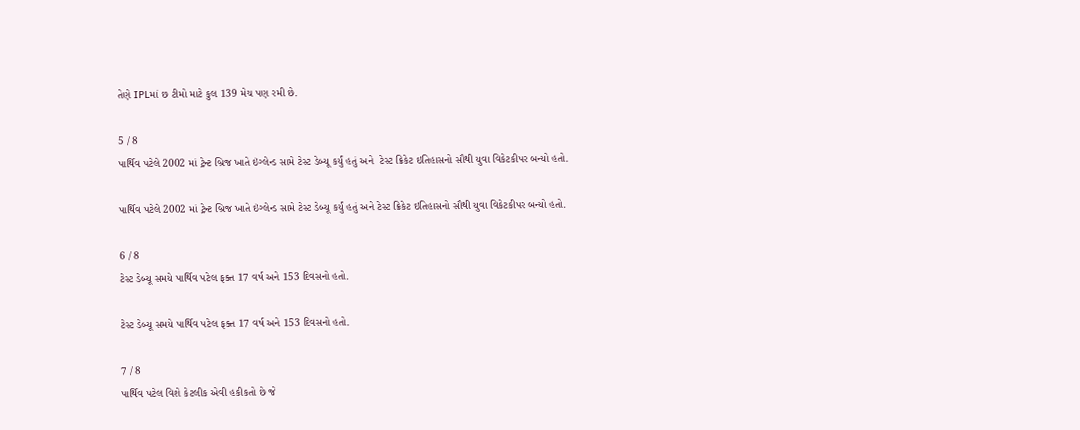તેણે IPLમાં છ ટીમો માટે કુલ 139 મેચ પણ રમી છે.

5 / 8
પાર્થિવ પટેલે 2002 માં ટ્રેન્ટ બ્રિજ ખાતે ઇંગ્લેન્ડ સામે ટેસ્ટ ડેબ્યૂ કર્યું હતું અને  ટેસ્ટ ક્રિકેટ ઇતિહાસનો સૌથી યુવા વિકેટકીપર બન્યો હતો.

પાર્થિવ પટેલે 2002 માં ટ્રેન્ટ બ્રિજ ખાતે ઇંગ્લેન્ડ સામે ટેસ્ટ ડેબ્યૂ કર્યું હતું અને ટેસ્ટ ક્રિકેટ ઇતિહાસનો સૌથી યુવા વિકેટકીપર બન્યો હતો.

6 / 8
ટેસ્ટ ડેબ્યૂ સમયે પાર્થિવ પટેલ ફક્ત 17 વર્ષ અને 153 દિવસનો હતો.

ટેસ્ટ ડેબ્યૂ સમયે પાર્થિવ પટેલ ફક્ત 17 વર્ષ અને 153 દિવસનો હતો.

7 / 8
પાર્થિવ પટેલ વિશે કેટલીક એવી હકીકતો છે જે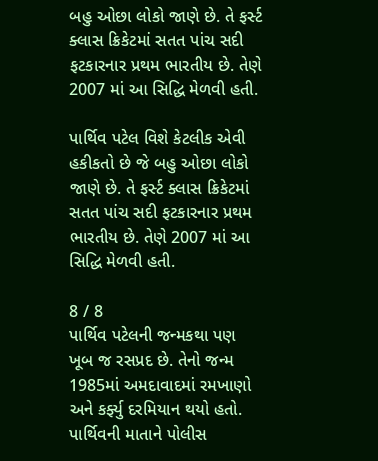બહુ ઓછા લોકો જાણે છે. તે ફર્સ્ટ ક્લાસ ક્રિકેટમાં સતત પાંચ સદી ફટકારનાર પ્રથમ ભારતીય છે. તેણે 2007 માં આ સિદ્ધિ મેળવી હતી.

પાર્થિવ પટેલ વિશે કેટલીક એવી હકીકતો છે જે બહુ ઓછા લોકો જાણે છે. તે ફર્સ્ટ ક્લાસ ક્રિકેટમાં સતત પાંચ સદી ફટકારનાર પ્રથમ ભારતીય છે. તેણે 2007 માં આ સિદ્ધિ મેળવી હતી.

8 / 8
પાર્થિવ પટેલની જન્મકથા પણ ખૂબ જ રસપ્રદ છે. તેનો જન્મ 1985માં અમદાવાદમાં રમખાણો અને કર્ફ્યુ દરમિયાન થયો હતો. પાર્થિવની માતાને પોલીસ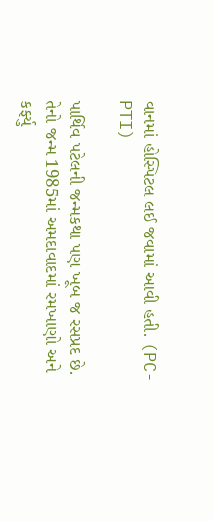વાનમાં હોસ્પિટલ લઈ જવામાં આવી હતી. (PC-PTI)

પાર્થિવ પટેલની જન્મકથા પણ ખૂબ જ રસપ્રદ છે. તેનો જન્મ 1985માં અમદાવાદમાં રમખાણો અને કર્ફ્યુ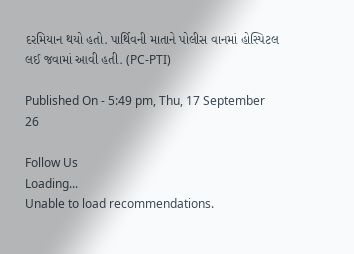દરમિયાન થયો હતો. પાર્થિવની માતાને પોલીસ વાનમાં હોસ્પિટલ લઈ જવામાં આવી હતી. (PC-PTI)

Published On - 5:49 pm, Thu, 17 September 26

Follow Us
Loading...
Unable to load recommendations.